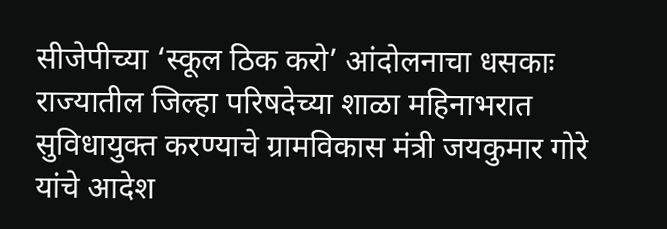सीजेपीच्या ‘स्कूल ठिक करो’ आंदोलनाचा धसकाः राज्यातील जिल्हा परिषदेच्या शाळा महिनाभरात सुविधायुक्त करण्याचे ग्रामविकास मंत्री जयकुमार गोरे यांचे आदेश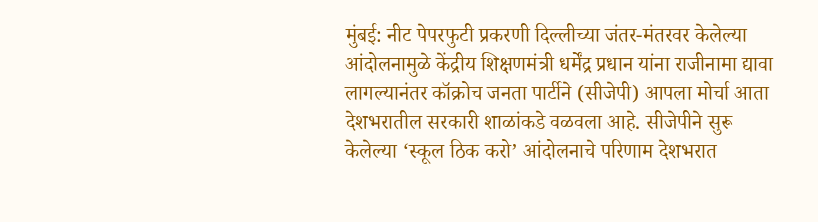मुंबई: नीट पेपरफुटी प्रकरणी दिल्लीच्या जंतर-मंतरवर केलेल्या आंदोलनामुळे केंद्रीय शिक्षणमंत्री धर्मेंद्र प्रधान यांना राजीनामा द्यावा लागल्यानंतर कॉक्रोच जनता पार्टीने (सीजेपी) आपला मोर्चा आता देशभरातील सरकारी शाळांकडे वळवला आहे. सीजेपीने सुरू केलेल्या ‘स्कूल ठिक करो’ आंदोलनाचे परिणाम देशभरात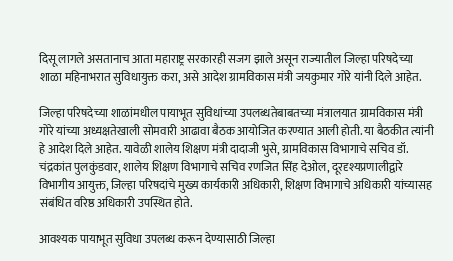दिसू लागले असतानाच आता महाराष्ट्र सरकारही सजग झाले असून राज्यातील जिल्हा परिषदेच्या शाळा महिनाभरात सुविधायुक्त करा, असे आदेश ग्रामविकास मंत्री जयकुमार गोरे यांनी दिले आहेत.

जिल्हा परिषदेच्या शाळांमधील पायाभूत सुविधांच्या उपलब्धतेबाबतच्या मंत्रालयात ग्रामविकास मंत्री गोरे यांच्या अध्यक्षतेखाली सोमवारी आढावा बैठक आयोजित करण्यात आली होती. या बैठकीत त्यांनी हे आदेश दिले आहेत. यावेळी शालेय शिक्षण मंत्री दादाजी भुसे, ग्रामविकास विभागाचे सचिव डॉ. चंद्रकांत पुलकुंडवार, शालेय शिक्षण विभागाचे सचिव रणजित सिंह देओल, दूरदृश्यप्रणालीद्वारे विभागीय आयुक्त, जिल्हा परिषदांचे मुख्य कार्यकारी अधिकारी, शिक्षण विभागाचे अधिकारी यांच्यासह संबंधित वरिष्ठ अधिकारी उपस्थित होते.

आवश्यक पायाभूत सुविधा उपलब्ध करून देण्यासाठी जिल्हा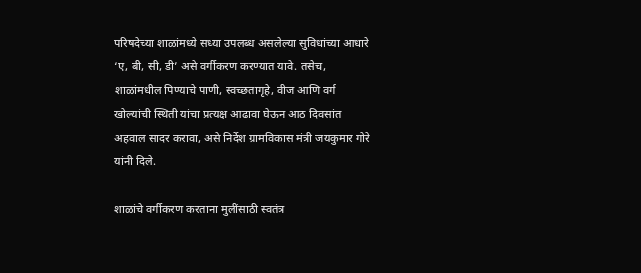परिषदेच्या शाळांमध्ये सध्या उपलब्ध असलेल्या सुविधांच्या आधारे ‘ए, बी, सी, डी’ असे वर्गीकरण करण्यात यावे. तसेच, शाळांमधील पिण्याचे पाणी, स्वच्छतागृहे, वीज आणि वर्ग खोल्यांची स्थिती यांचा प्रत्यक्ष आढावा घेऊन आठ दिवसांत अहवाल सादर करावा, असे निर्देश ग्रामविकास मंत्री जयकुमार गोरे यांनी दिले.

शाळांचे वर्गीकरण करताना मुलींसाठी स्वतंत्र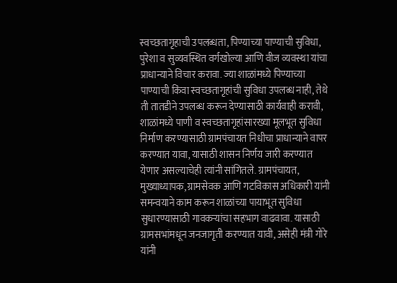स्वच्छतागृहाची उपलब्धता, पिण्याच्या पाण्याची सुविधा, पुरेशा व सुव्यवस्थित वर्गखोल्या आणि वीज व्यवस्था यांचा प्राधान्याने विचार करावा. ज्या शाळांमध्ये पिण्याच्या पाण्याची किंवा स्वच्छतागृहांची सुविधा उपलब्ध नाही, तेथे ती तातडीने उपलब्ध करून देण्यासाठी कार्यवाही करावी, शाळांमध्ये पाणी व स्वच्छतागृहांसारख्या मूलभूत सुविधा निर्माण करण्यासाठी ग्रामपंचायत निधीचा प्राधान्याने वापर करण्यात यावा, यासाठी शासन निर्णय जारी करण्यात येणार असल्याचेही त्यांनी सांगितले. ग्रामपंचायत, मुख्याध्यापक, ग्रामसेवक आणि गटविकास अधिकारी यांनी समन्वयाने काम करून शाळांच्या पायाभूत सुविधा सुधारण्यासाठी गावकऱ्यांचा सहभाग वाढवावा. यासाठी ग्रामसभांमधून जनजागृती करण्यात यावी, असेही मंत्री गोरे यांनी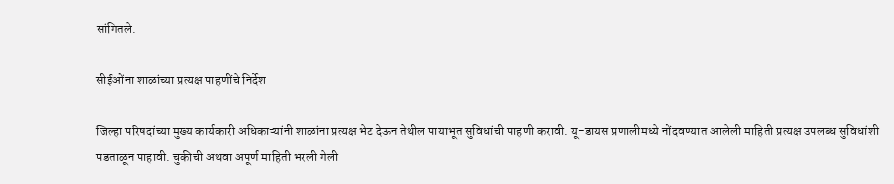सांगितले.

सीईओंना शाळांच्या प्रत्यक्ष पाहणींचे निर्देश

जिल्हा परिषदांच्या मुख्य कार्यकारी अधिकाऱ्यांनी शाळांना प्रत्यक्ष भेट देऊन तेथील पायाभूत सुविधांची पाहणी करावी. यू-डायस प्रणालीमध्ये नोंदवण्यात आलेली माहिती प्रत्यक्ष उपलब्ध सुविधांशी पडताळून पाहावी. चुकीची अथवा अपूर्ण माहिती भरली गेली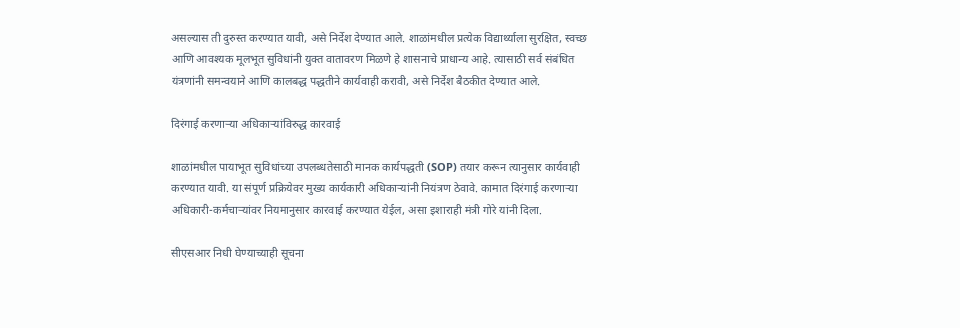असल्यास ती दुरुस्त करण्यात यावी, असे निर्देश देण्यात आले. शाळांमधील प्रत्येक विद्यार्थ्याला सुरक्षित, स्वच्छ आणि आवश्यक मूलभूत सुविधांनी युक्त वातावरण मिळणे हे शासनाचे प्राधान्य आहे. त्यासाठी सर्व संबंधित यंत्रणांनी समन्वयाने आणि कालबद्ध पद्धतीने कार्यवाही करावी, असे निर्देश बैठकीत देण्यात आले.

दिरंगाई करणाऱ्या अधिकाऱ्यांविरुद्ध कारवाई

शाळांमधील पायाभूत सुविधांच्या उपलब्धतेसाठी मानक कार्यपद्धती (SOP) तयार करून त्यानुसार कार्यवाही करण्यात यावी. या संपूर्ण प्रक्रियेवर मुख्य कार्यकारी अधिकाऱ्यांनी नियंत्रण ठेवावे. कामात दिरंगाई करणाऱ्या अधिकारी-कर्मचाऱ्यांवर नियमानुसार कारवाई करण्यात येईल, असा इशाराही मंत्री गोरे यांनी दिला.

सीएसआर निधी घेण्याच्याही सूचना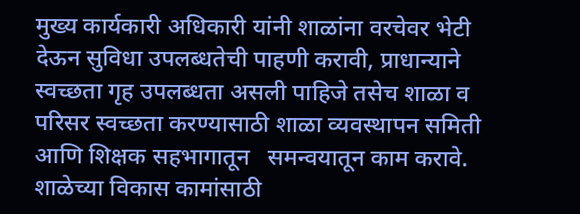मुख्य कार्यकारी अधिकारी यांनी शाळांना वरचेवर भेटी देऊन सुविधा उपलब्धतेची पाहणी करावी, प्राधान्याने  स्वच्छता गृह उपलब्धता असली पाहिजे तसेच शाळा व परिसर स्वच्छता करण्यासाठी शाळा व्यवस्थापन समिती आणि शिक्षक सहभागातून   समन्वयातून काम करावे. शाळेच्या विकास कामांसाठी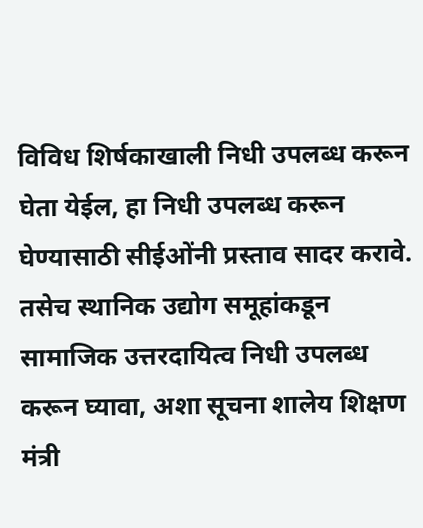विविध शिर्षकाखाली निधी उपलब्ध करून घेता येईल, हा निधी उपलब्ध करून घेण्यासाठी सीईओंनी प्रस्ताव सादर करावे. तसेच स्थानिक उद्योग समूहांकडून सामाजिक उत्तरदायित्व निधी उपलब्ध करून घ्यावा, अशा सूचना शालेय शिक्षण मंत्री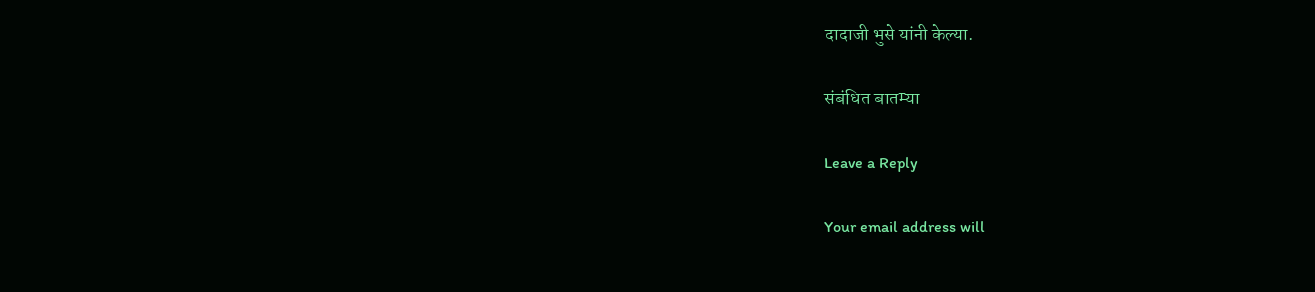दादाजी भुसे यांनी केल्या.

संबंधित बातम्या

Leave a Reply

Your email address will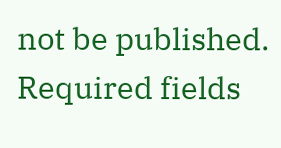not be published. Required fields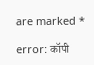are marked *

error: कॉपी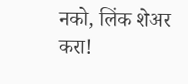नको, लिंक शेअर करा!